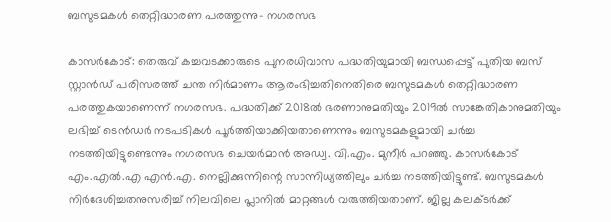ബസുടമകൾ തെറ്റിദ്ധാരണ പരത്തുന്നു- നഗരസഭ

കാസർകോട്: തെരുവ് കച്ചവടക്കാരുടെ പുനരധിവാസ പദ്ധതിയുമായി ബന്ധപ്പെട്ട് പുതിയ ബസ് സ്റ്റാൻഡ് പരിസരത്ത് ചന്ത നിർമാണം ആരംഭിച്ചതിനെതിരെ ബസുടമകൾ തെറ്റിദ്ധാരണ പരത്തുകയാണെന്ന് നഗരസഭ. പദ്ധതിക്ക് 2018ൽ ഭരണാനുമതിയും 2019ൽ സാങ്കേതികാനുമതിയും ലഭിച്ച് ടെൻഡർ നടപടികൾ പൂർത്തിയാക്കിയതാണെന്നും ബസുടമകളുമായി ചർച്ച നടത്തിയിട്ടുണ്ടെന്നും നഗരസഭ ചെയർമാൻ അഡ്വ. വി.എം. മുനീർ പറഞ്ഞു. കാസർകോട് എം.എൽ.എ എൻ.എ. നെല്ലിക്കുന്നിന്റെ സാന്നിധ്യത്തിലും ചർച്ച നടത്തിയിട്ടുണ്ട്. ബസുടമകൾ നിർദേശിച്ചതനുസരിച്ച് നിലവിലെ പ്ലാനിൽ മാറ്റങ്ങൾ വരുത്തിയതാണ്. ജില്ല കലക്ടർക്ക്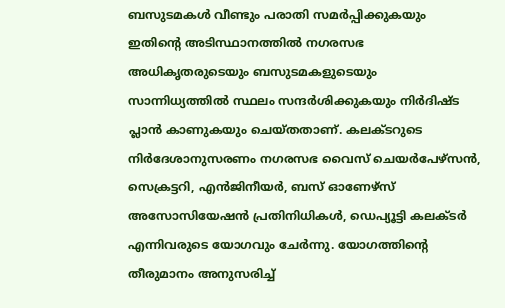ബസുടമകൾ വീണ്ടും പരാതി സമർപ്പിക്കുകയും ഇതിന്റെ അടിസ്ഥാനത്തിൽ നഗരസഭ അധികൃതരുടെയും ബസുടമകളുടെയും സാന്നിധ്യത്തിൽ സ്ഥലം സന്ദർശിക്കുകയും നിർദിഷ്ട പ്ലാൻ കാണുകയും ചെയ്തതാണ്. കലക്ടറുടെ നിർദേശാനുസരണം നഗരസഭ വൈസ് ചെയർപേഴ്സൻ, സെക്രട്ടറി, എൻജിനീയർ, ബസ് ഓണേഴ്സ് അസോസിയേഷൻ പ്രതിനിധികൾ, ഡെപ്യൂട്ടി കലക്ടർ എന്നിവരുടെ യോഗവും ചേർന്നു. യോഗത്തിന്റെ തീരുമാനം അനുസരിച്ച്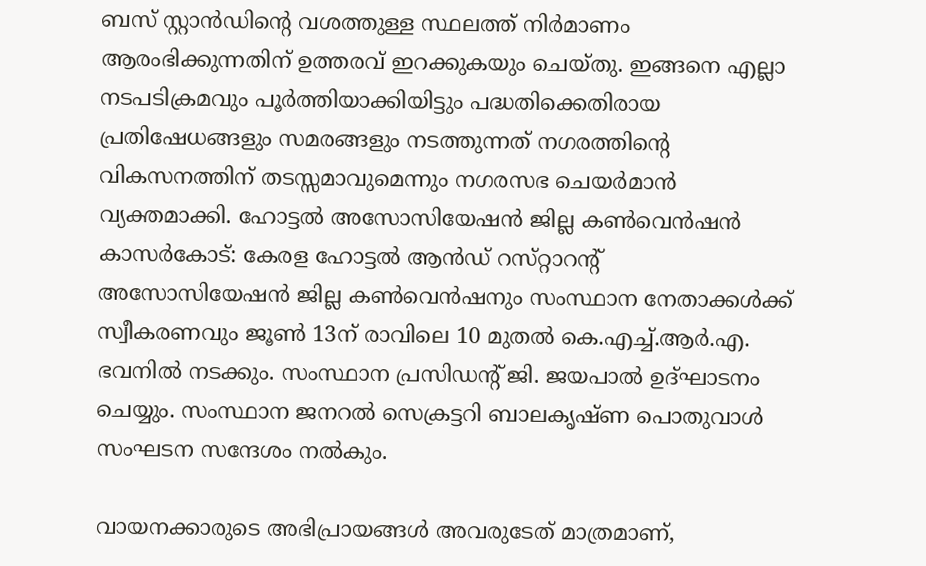ബസ് സ്റ്റാൻഡിന്റെ വശത്തുള്ള സ്ഥലത്ത് നിർമാണം ആരംഭിക്കുന്നതിന് ഉത്തരവ് ഇറക്കുകയും ചെയ്തു. ഇങ്ങനെ എല്ലാ നടപടിക്രമവും പൂർത്തിയാക്കിയിട്ടും പദ്ധതിക്കെതിരായ പ്രതിഷേധങ്ങളും സമരങ്ങളും നടത്തുന്നത് നഗരത്തിന്റെ വികസനത്തിന് തടസ്സമാവുമെന്നും നഗരസഭ ചെയർമാൻ വ്യക്തമാക്കി. ഹോട്ടല്‍ അസോസിയേഷന്‍ ജില്ല കണ്‍വെന്‍ഷൻ കാസര്‍കോട്: കേരള ഹോട്ടല്‍ ആന്‍ഡ് റസ്‌റ്റാറന്റ് അസോസിയേഷന്‍ ജില്ല കണ്‍വെന്‍ഷനും സംസ്ഥാന നേതാക്കള്‍ക്ക് സ്വീകരണവും ജൂണ്‍ 13ന് രാവിലെ 10 മുതല്‍ കെ.എച്ച്.ആര്‍.എ. ഭവനില്‍ നടക്കും. സംസ്ഥാന പ്രസിഡന്റ് ജി. ജയപാല്‍ ഉദ്ഘാടനം ചെയ്യും. സംസ്ഥാന ജനറൽ സെക്രട്ടറി ബാലകൃഷ്ണ പൊതുവാള്‍ സംഘടന സന്ദേശം നല്‍കും.

വായനക്കാരുടെ അഭിപ്രായങ്ങള്‍ അവരുടേത് മാത്രമാണ്,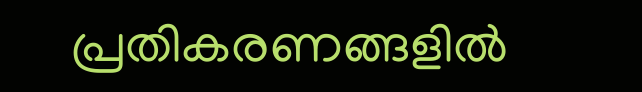പ്രതികരണങ്ങളിൽ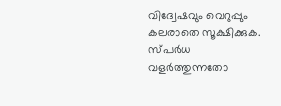വിദ്വേഷവും വെറുപ്പും കലരാതെ സൂക്ഷിക്കുക. സ്പർധ വളർത്തുന്നതോ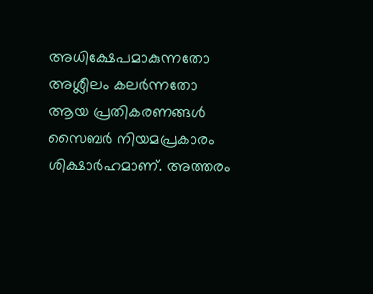അധിക്ഷേപമാകുന്നതോ അശ്ലീലം കലർന്നതോ ആയ പ്രതികരണങ്ങൾ സൈബർ നിയമപ്രകാരം ശിക്ഷാർഹമാണ്. അത്തരം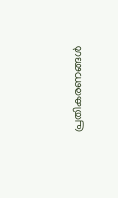പ്രതികരണങ്ങൾ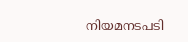നിയമനടപടി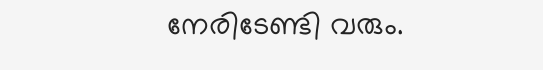നേരിടേണ്ടി വരും.